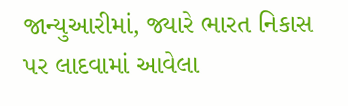જાન્યુઆરીમાં, જ્યારે ભારત નિકાસ પર લાદવામાં આવેલા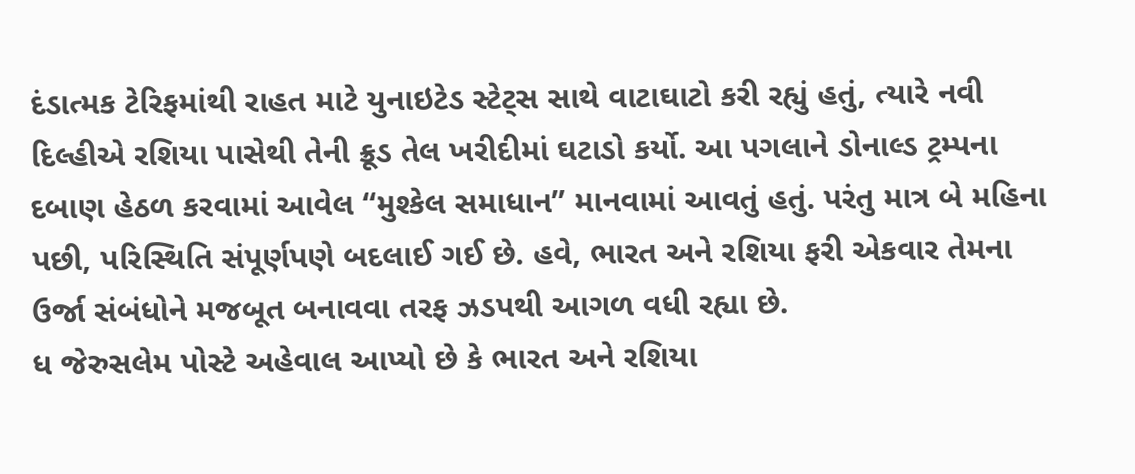દંડાત્મક ટેરિફમાંથી રાહત માટે યુનાઇટેડ સ્ટેટ્સ સાથે વાટાઘાટો કરી રહ્યું હતું, ત્યારે નવી દિલ્હીએ રશિયા પાસેથી તેની ક્રૂડ તેલ ખરીદીમાં ઘટાડો કર્યો. આ પગલાને ડોનાલ્ડ ટ્રમ્પના દબાણ હેઠળ કરવામાં આવેલ “મુશ્કેલ સમાધાન” માનવામાં આવતું હતું. પરંતુ માત્ર બે મહિના પછી, પરિસ્થિતિ સંપૂર્ણપણે બદલાઈ ગઈ છે. હવે, ભારત અને રશિયા ફરી એકવાર તેમના ઉર્જા સંબંધોને મજબૂત બનાવવા તરફ ઝડપથી આગળ વધી રહ્યા છે.
ધ જેરુસલેમ પોસ્ટે અહેવાલ આપ્યો છે કે ભારત અને રશિયા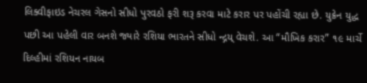લિક્વીફાઇડ નેચરલ ગેસનો સીધો પુરવઠો ફરી શરૂ કરવા માટે કરાર પર પહોંચી રહ્યા છે. યુક્રેન યુદ્ધ પછી આ પહેલી વાર બનશે જ્યારે રશિયા ભારતને સીધો ન્દ્ગય્ વેચશે. આ “મૌખિક કરાર” ૧૯ માર્ચે દિલ્હીમાં રશિયન નાયબ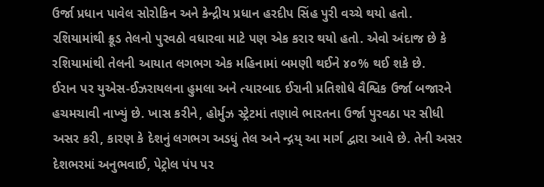ઉર્જા પ્રધાન પાવેલ સોરોકિન અને કેન્દ્રીય પ્રધાન હરદીપ સિંહ પુરી વચ્ચે થયો હતો. રશિયામાંથી ક્રૂડ તેલનો પુરવઠો વધારવા માટે પણ એક કરાર થયો હતો. એવો અંદાજ છે કે રશિયામાંથી તેલની આયાત લગભગ એક મહિનામાં બમણી થઈને ૪૦% થઈ શકે છે.
ઈરાન પર યુએસ-ઈઝરાયલના હુમલા અને ત્યારબાદ ઈરાની પ્રતિશોધે વૈશ્વિક ઉર્જા બજારને હચમચાવી નાખ્યું છે. ખાસ કરીને, હોર્મુઝ સ્ટ્રેટમાં તણાવે ભારતના ઉર્જા પુરવઠા પર સીધી અસર કરી, કારણ કે દેશનું લગભગ અડધું તેલ અને ન્દ્ગય્ આ માર્ગ દ્વારા આવે છે. તેની અસર દેશભરમાં અનુભવાઈ, પેટ્રોલ પંપ પર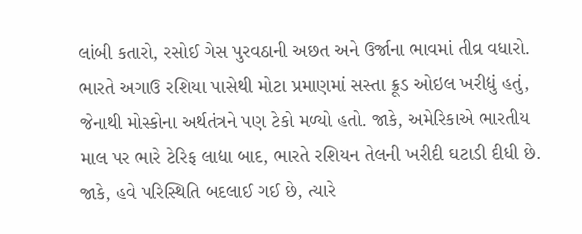લાંબી કતારો, રસોઈ ગેસ પુરવઠાની અછત અને ઉર્જાના ભાવમાં તીવ્ર વધારો.
ભારતે અગાઉ રશિયા પાસેથી મોટા પ્રમાણમાં સસ્તા ક્રૂડ ઓઇલ ખરીદ્યું હતું, જેનાથી મોસ્કોના અર્થતંત્રને પણ ટેકો મળ્યો હતો. જાકે, અમેરિકાએ ભારતીય માલ પર ભારે ટેરિફ લાદ્યા બાદ, ભારતે રશિયન તેલની ખરીદી ઘટાડી દીધી છે. જાકે, હવે પરિસ્થિતિ બદલાઈ ગઈ છે, ત્યારે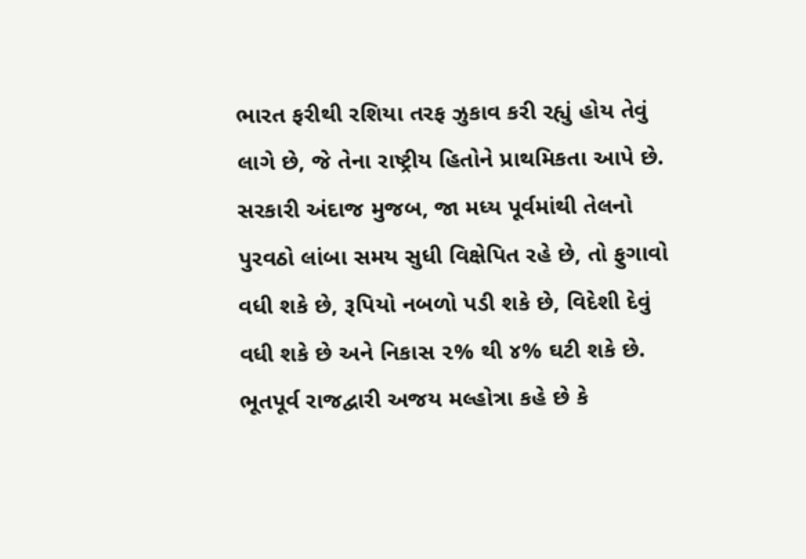ભારત ફરીથી રશિયા તરફ ઝુકાવ કરી રહ્યું હોય તેવું લાગે છે, જે તેના રાષ્ટ્રીય હિતોને પ્રાથમિકતા આપે છે.
સરકારી અંદાજ મુજબ, જા મધ્ય પૂર્વમાંથી તેલનો પુરવઠો લાંબા સમય સુધી વિક્ષેપિત રહે છે, તો ફુગાવો વધી શકે છે, રૂપિયો નબળો પડી શકે છે, વિદેશી દેવું વધી શકે છે અને નિકાસ ૨% થી ૪% ઘટી શકે છે. ભૂતપૂર્વ રાજદ્વારી અજય મલ્હોત્રા કહે છે કે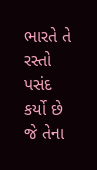ભારતે તે રસ્તો પસંદ કર્યો છે જે તેના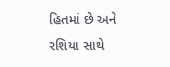હિતમાં છે અને રશિયા સાથે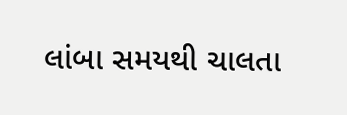લાંબા સમયથી ચાલતા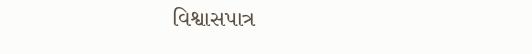વિશ્વાસપાત્ર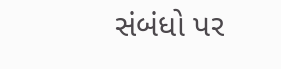સંબંધો પર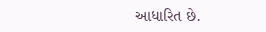આધારિત છે.